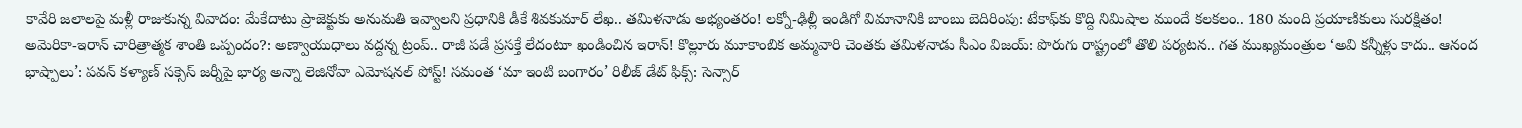కావేరి జలాలపై మళ్లీ రాజుకున్న వివాదం: మేకేదాటు ప్రాజెక్టుకు అనుమతి ఇవ్వాలని ప్రధానికి డీకే శివకుమార్ లేఖ.. తమిళనాడు అభ్యంతరం! లక్నో-ఢిల్లీ ఇండిగో విమానానికి బాంబు బెదిరింపు: టేకాఫ్‌కు కొద్ది నిమిషాల ముందే కలకలం.. 180 మంది ప్రయాణికులు సురక్షితం! అమెరికా-ఇరాన్ చారిత్రాత్మక శాంతి ఒప్పందం?: అణ్వాయుధాలు వద్దన్న ట్రంప్.. రాజీ పడే ప్రసక్తే లేదంటూ ఖండించిన ఇరాన్! కొల్లూరు మూకాంబిక అమ్మవారి చెంతకు తమిళనాడు సీఎం విజయ్: పొరుగు రాష్ట్రంలో తొలి పర్యటన.. గత ముఖ్యమంత్రుల ‘అవి కన్నీళ్లు కాదు.. ఆనంద భాష్పాలు’: పవన్ కళ్యాణ్ సక్సెస్ జర్నీపై భార్య అన్నా లెజినోవా ఎమోషనల్ పోస్ట్! సమంత ‘మా ఇంటి బంగారం’ రిలీజ్ డేట్ ఫిక్స్: సెన్సార్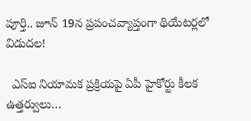పూర్తి.. జూన్ 19న ప్రపంచవ్యాప్తంగా థియేటర్లలో విడుదల!

  ఎస్ఐ నియామక ప్రక్రియపై ఏపీ హైకోర్టు కీల‌క ఉత్త‌ర్వులు…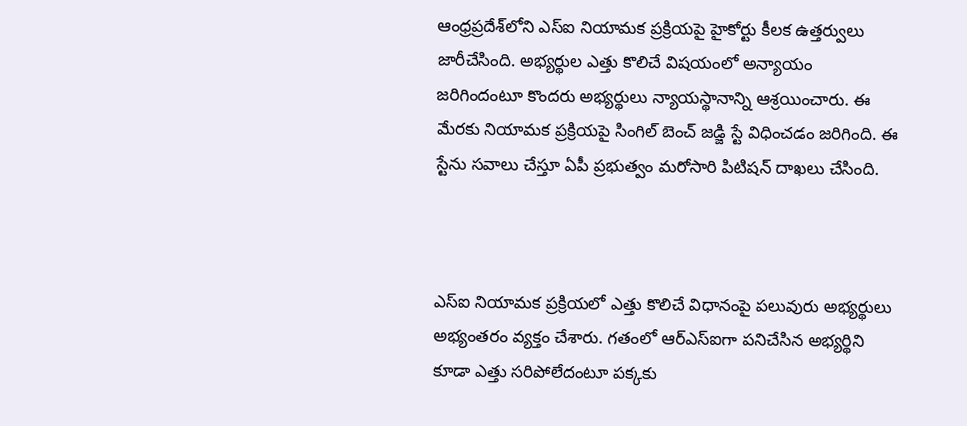ఆంధ్ర‌ప్ర‌దేశ్‌లోని ఎస్ఐ నియామ‌క ప్ర‌క్రియ‌పై హైకోర్టు కీలక ఉత్తర్వులు జారీచేసింది. అభ్యర్థుల ఎత్తు కొలిచే విషయంలో అన్యాయం జరిగిందంటూ కొంద‌రు అభ్యర్థులు న్యాయస్థానాన్ని ఆశ్రయించారు. ఈ మేర‌కు నియామక ప్రక్రియపై సింగిల్ బెంచ్ జడ్జి స్టే విధించ‌డం జ‌రిగింది. ఈ స్టేను సవాలు చేస్తూ ఏపీ ప్రభుత్వం మరోసారి పిటిషన్ దాఖలు చేసింది.



ఎస్ఐ నియామక ప్రక్రియలో ఎత్తు కొలిచే విధానంపై పలువురు అభ్యర్థులు అభ్యంతరం వ్యక్తం చేశారు. గతంలో ఆర్ఎస్ఐగా పనిచేసిన అభ్యర్థిని కూడా ఎత్తు సరిపోలేదంటూ పక్కకు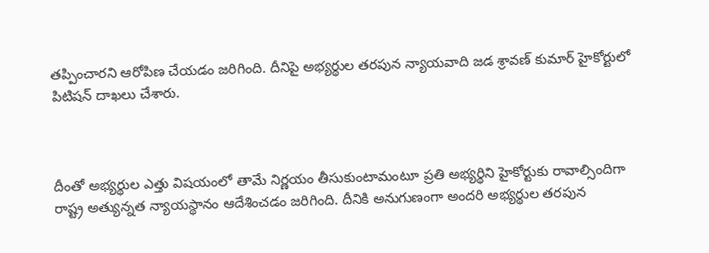తప్పించారని ఆరోపిణ చేయ‌డం జ‌రిగింది. దీనిపై అభ్యర్థుల తరపున న్యాయవాది జడ శ్రావణ్ కుమార్ హైకోర్టులో పిటిషన్ దాఖ‌లు చేశారు.



దీంతో అభ్యర్థుల ఎత్తు విషయంలో తామే నిర్ణయం తీసుకుంటామంటూ ప్రతి అభ్యర్థిని హైకోర్టుకు రావాల్సిందిగా రాష్ట్ర అత్యున్నత న్యాయస్థానం ఆదేశించడం జ‌రిగింది. దీనికి అనుగుణంగా అందరి అభ్యర్థుల తరపున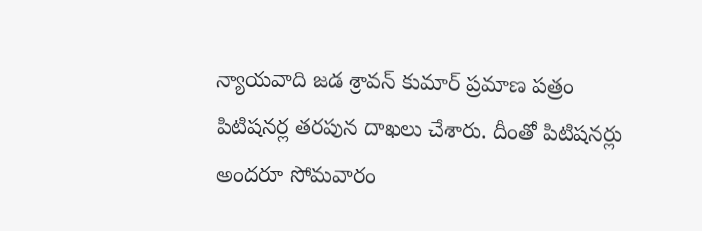న్యాయవాది జడ శ్రావన్ కుమార్ ప్రమాణ పత్రం పిటిషనర్ల తరపున దాఖలు చేశారు. దీంతో పిటిషనర్లు అందరూ సోమవారం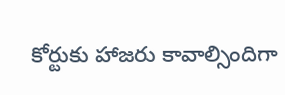కోర్టుకు హాజరు కావాల్సిందిగా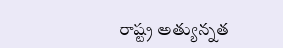రాష్ట్ర అత్యున్నత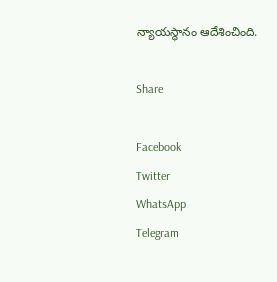న్యాయస్థానం ఆదేశించింది.

Share

Facebook
Twitter
WhatsApp
Telegram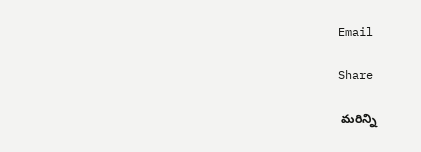Email

Share

 మరిన్ని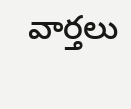వార్తలు